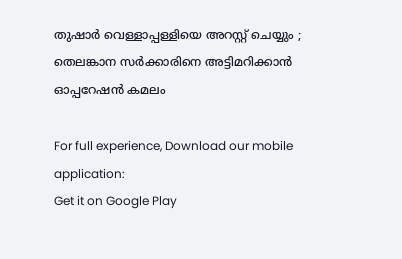തുഷാര്‍ വെള്ളാപ്പള്ളിയെ അറസ്റ്റ് ചെയ്യും ; തെലങ്കാന സര്‍ക്കാരിനെ അട്ടിമറിക്കാന്‍ ഓപ്പറേഷന്‍ കമലം

For full experience, Download our mobile application:
Get it on Google Play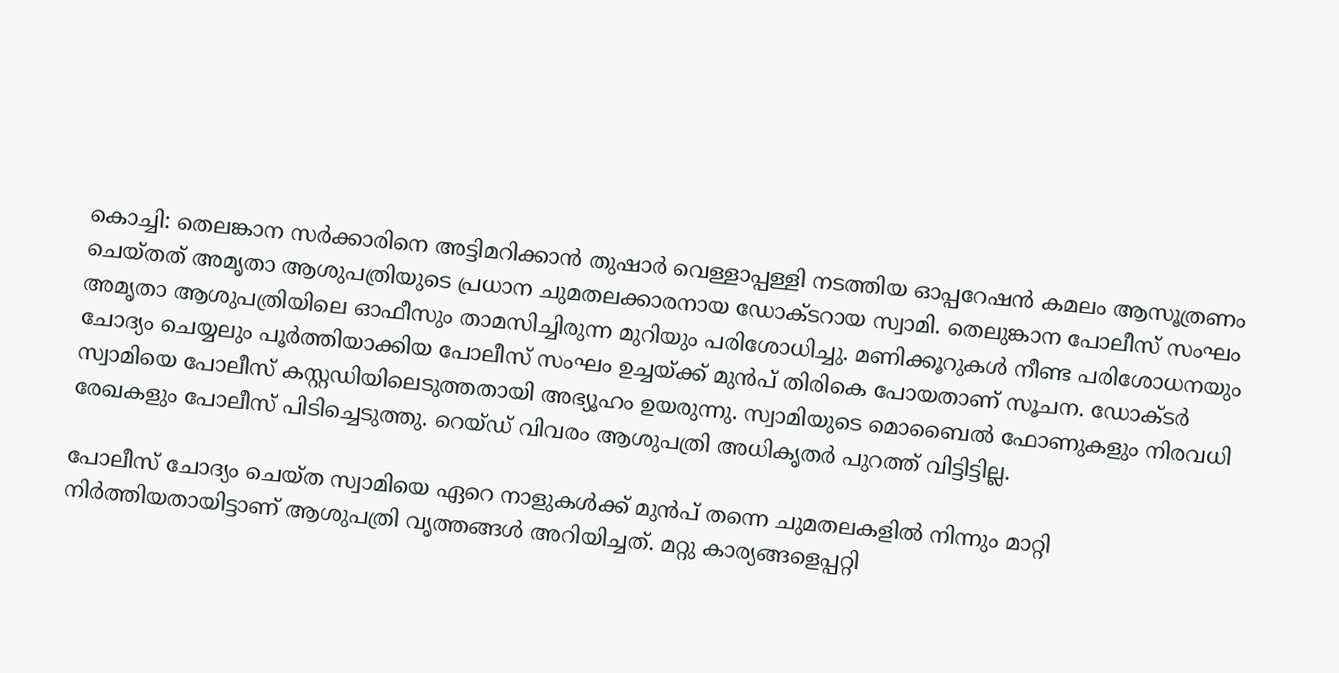കൊച്ചി: തെലങ്കാന സര്‍ക്കാരിനെ അട്ടിമറിക്കാന്‍ തുഷാര്‍ വെള്ളാപ്പള്ളി നടത്തിയ ഓപ്പറേഷന്‍ കമലം ആസൂത്രണം ചെയ്തത് അമൃതാ ആശുപത്രിയുടെ പ്രധാന ചുമതലക്കാരനായ ഡോക്ടറായ സ്വാമി. തെലുങ്കാന പോലീസ് സംഘം അമൃതാ ആശുപത്രിയിലെ ഓഫീസും താമസിച്ചിരുന്ന മുറിയും പരിശോധിച്ചു. മണിക്കൂറുകള്‍ നീണ്ട പരിശോധനയും ചോദ്യം ചെയ്യലും പൂര്‍ത്തിയാക്കിയ പോലീസ് സംഘം ഉച്ചയ്ക്ക് മുന്‍പ് തിരികെ പോയതാണ് സൂചന. ഡോക്ടര്‍ സ്വാമിയെ പോലീസ് കസ്റ്റഡിയിലെടുത്തതായി അഭ്യൂഹം ഉയരുന്നു. സ്വാമിയുടെ മൊബൈല്‍ ഫോണുകളും നിരവധി രേഖകളും പോലീസ് പിടിച്ചെടുത്തു. റെയ്ഡ് വിവരം ആശുപത്രി അധികൃതര്‍ പുറത്ത് വിട്ടിട്ടില്ല.

പോലീസ് ചോദ്യം ചെയ്ത സ്വാമിയെ ഏറെ നാളുകള്‍ക്ക് മുന്‍പ് തന്നെ ചുമതലകളില്‍ നിന്നും മാറ്റി നിര്‍ത്തിയതായിട്ടാണ് ആശുപത്രി വൃത്തങ്ങള്‍ അറിയിച്ചത്. മറ്റു കാര്യങ്ങളെപ്പറ്റി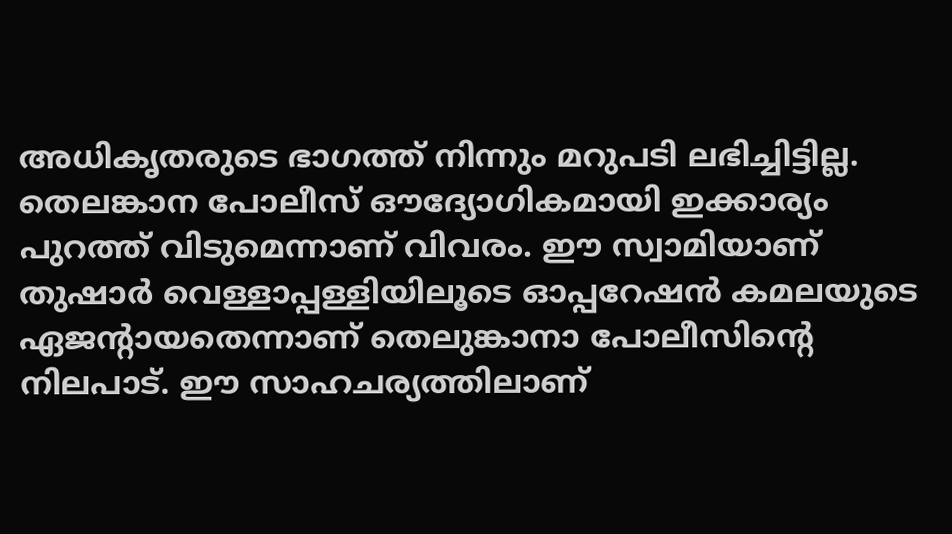അധികൃതരുടെ ഭാഗത്ത് നിന്നും മറുപടി ലഭിച്ചിട്ടില്ല. തെലങ്കാന പോലീസ് ഔദ്യോഗികമായി ഇക്കാര്യം പുറത്ത് വിടുമെന്നാണ് വിവരം. ഈ സ്വാമിയാണ് തുഷാര്‍ വെള്ളാപ്പള്ളിയിലൂടെ ഓപ്പറേഷന്‍ കമലയുടെ ഏജന്റായതെന്നാണ് തെലുങ്കാനാ പോലീസിന്റെ നിലപാട്. ഈ സാഹചര്യത്തിലാണ്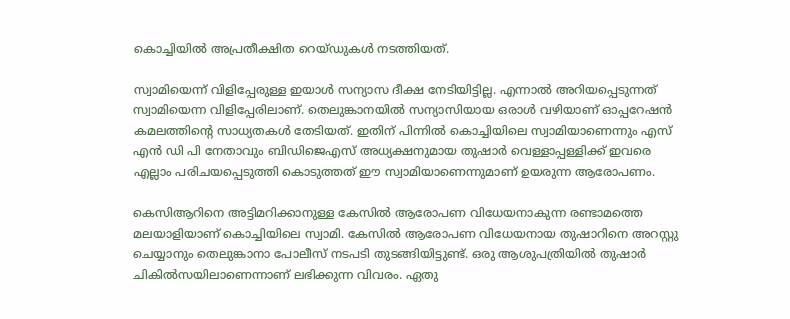കൊച്ചിയില്‍ അപ്രതീക്ഷിത റെയ്ഡുകള്‍ നടത്തിയത്.

സ്വാമിയെന്ന് വിളിപ്പേരുള്ള ഇയാള്‍ സന്യാസ ദീക്ഷ നേടിയിട്ടില്ല. എന്നാല്‍ അറിയപ്പെടുന്നത് സ്വാമിയെന്ന വിളിപ്പേരിലാണ്. തെലുങ്കാനയില്‍ സന്യാസിയായ ഒരാള്‍ വഴിയാണ് ഓപ്പറേഷന്‍ കമലത്തിന്റെ സാധ്യതകള്‍ തേടിയത്. ഇതിന് പിന്നില്‍ കൊച്ചിയിലെ സ്വാമിയാണെന്നും എസ് എന്‍ ഡി പി നേതാവും ബിഡിജെഎസ് അധ്യക്ഷനുമായ തുഷാര്‍ വെള്ളാപ്പള്ളിക്ക് ഇവരെ എല്ലാം പരിചയപ്പെടുത്തി കൊടുത്തത് ഈ സ്വാമിയാണെന്നുമാണ് ഉയരുന്ന ആരോപണം.

കെസിആറിനെ അട്ടിമറിക്കാനുള്ള കേസില്‍ ആരോപണ വിധേയനാകുന്ന രണ്ടാമത്തെ മലയാളിയാണ് കൊച്ചിയിലെ സ്വാമി. കേസില്‍ ആരോപണ വിധേയനായ തുഷാറിനെ അറസ്റ്റു ചെയ്യാനും തെലുങ്കാനാ പോലീസ് നടപടി തുടങ്ങിയിട്ടുണ്ട്. ഒരു ആശുപത്രിയില്‍ തുഷാര്‍ ചികില്‍സയിലാണെന്നാണ് ലഭിക്കുന്ന വിവരം. ഏതു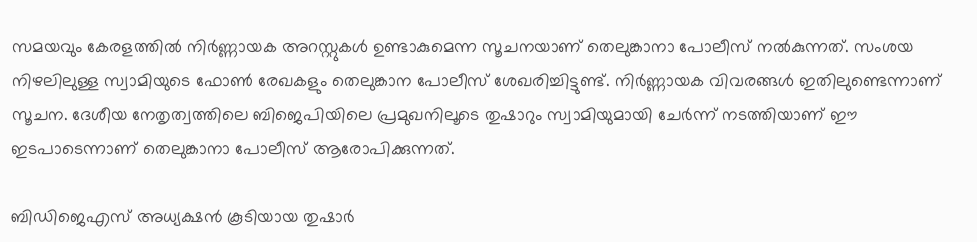സമയവും കേരളത്തില്‍ നിര്‍ണ്ണായക അറസ്റ്റുകള്‍ ഉണ്ടാകുമെന്ന സൂചനയാണ് തെലുങ്കാനാ പോലീസ് നല്‍കുന്നത്. സംശയ നിഴലിലുള്ള സ്വാമിയുടെ ഫോണ്‍ രേഖകളും തെലുങ്കാന പോലീസ് ശേഖരിച്ചിട്ടുണ്ട്. നിര്‍ണ്ണായക വിവരങ്ങള്‍ ഇതിലുണ്ടെന്നാണ് സൂചന. ദേശീയ നേതൃത്വത്തിലെ ബിജെപിയിലെ പ്രമുഖനിലൂടെ തുഷാറും സ്വാമിയുമായി ചേര്‍ന്ന് നടത്തിയാണ് ഈ ഇടപാടെന്നാണ് തെലുങ്കാനാ പോലീസ് ആരോപിക്കുന്നത്.

ബിഡിജെഎസ് അധ്യക്ഷന്‍ കൂടിയായ തുഷാര്‍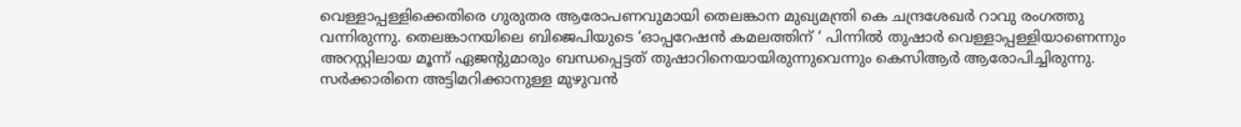വെള്ളാപ്പള്ളിക്കെതിരെ ഗുരുതര ആരോപണവുമായി തെലങ്കാന മുഖ്യമന്ത്രി കെ ചന്ദ്രശേഖര്‍ റാവു രംഗത്തു വന്നിരുന്നു. തെലങ്കാനയിലെ ബിജെപിയുടെ ‘ഓപ്പറേഷന്‍ കമലത്തിന് ‘ പിന്നില്‍ തുഷാര്‍ വെള്ളാപ്പള്ളിയാണെന്നും അറസ്റ്റിലായ മൂന്ന് ഏജന്റുമാരും ബന്ധപ്പെട്ടത് തുഷാറിനെയായിരുന്നുവെന്നും കെസിആര്‍ ആരോപിച്ചിരുന്നു. സര്‍ക്കാരിനെ അട്ടിമറിക്കാനുള്ള മുഴുവന്‍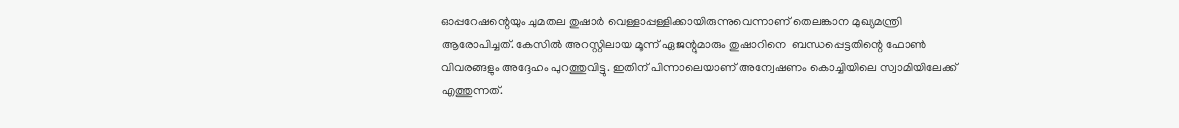ഓപ്പറേഷന്റെയും ചുമതല തുഷാര്‍ വെള്ളാപ്പള്ളിക്കായിരുന്നുവെന്നാണ് തെലങ്കാന മുഖ്യമന്ത്രി ആരോപിച്ചത്. കേസില്‍ അറസ്റ്റിലായ മൂന്ന് ഏജന്റുമാരും തുഷാറിനെ  ബന്ധപ്പെട്ടതിന്റെ ഫോണ്‍ വിവരങ്ങളും അദ്ദേഹം പുറത്തുവിട്ടു. ഇതിന് പിന്നാലെയാണ് അന്വേഷണം കൊച്ചിയിലെ സ്വാമിയിലേക്ക് എത്തുന്നത്.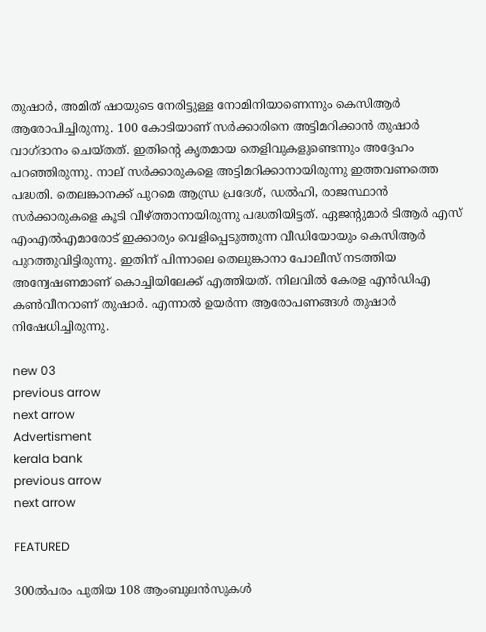തുഷാര്‍, അമിത് ഷായുടെ നേരിട്ടുള്ള നോമിനിയാണെന്നും കെസിആര്‍ ആരോപിച്ചിരുന്നു. 100 കോടിയാണ് സര്‍ക്കാരിനെ അട്ടിമറിക്കാന്‍ തുഷാര്‍ വാഗ്ദാനം ചെയ്തത്. ഇതിന്റെ കൃതമായ തെളിവുകളുണ്ടെന്നും അദ്ദേഹം പറഞ്ഞിരുന്നു. നാല് സര്‍ക്കാരുകളെ അട്ടിമറിക്കാനായിരുന്നു ഇത്തവണത്തെ പദ്ധതി. തെലങ്കാനക്ക് പുറമെ ആന്ധ്ര പ്രദേശ്, ഡല്‍ഹി, രാജസ്ഥാന്‍ സര്‍ക്കാരുകളെ കൂടി വീഴ്ത്താനായിരുന്നു പദ്ധതിയിട്ടത്. ഏജന്റുമാര്‍ ടിആര്‍ എസ് എംഎല്‍എമാരോട് ഇക്കാര്യം വെളിപ്പെടുത്തുന്ന വീഡിയോയും കെസിആര്‍ പുറത്തുവിട്ടിരുന്നു. ഇതിന് പിന്നാലെ തെലുങ്കാനാ പോലീസ് നടത്തിയ അന്വേഷണമാണ് കൊച്ചിയിലേക്ക് എത്തിയത്. നിലവില്‍ കേരള എന്‍ഡിഎ കണ്‍വീനറാണ് തുഷാര്‍. എന്നാല്‍ ഉയര്‍ന്ന ആരോപണങ്ങള്‍ തുഷാര്‍ നിഷേധിച്ചിരുന്നു.

new 03
previous arrow
next arrow
Advertisment
kerala bank
previous arrow
next arrow

FEATURED

300ൽപരം പുതിയ 108 ആംബുലൻസുകൾ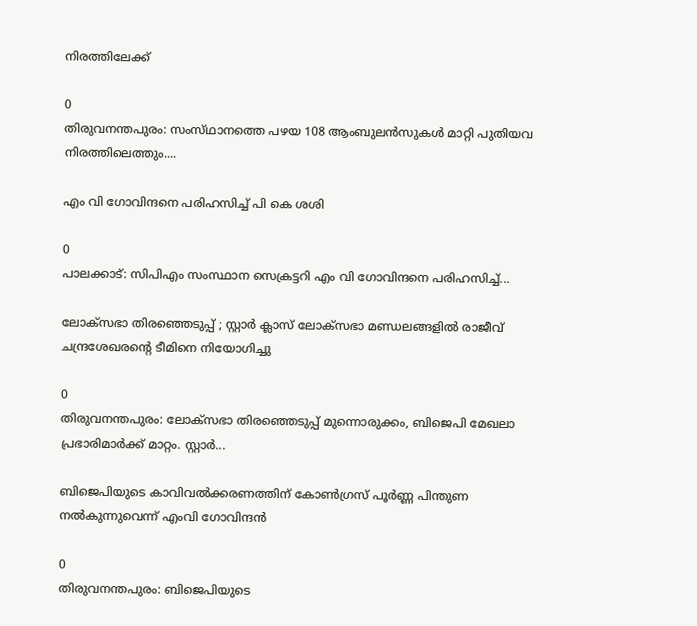നിരത്തിലേക്ക്

0
തിരുവനന്തപുരം: സംസ്‌ഥാനത്തെ പഴയ 108 ആംബുലൻസുകൾ മാറ്റി പുതിയവ നിരത്തിലെത്തും....

എം വി ഗോവിന്ദനെ പരിഹസിച്ച് പി കെ ശശി

0
പാലക്കാട്: സിപിഎം സംസ്ഥാന സെക്രട്ടറി എം വി ഗോവിന്ദനെ പരിഹസിച്ച്...

ലോക്സഭാ തിരഞ്ഞെടുപ്പ് ; സ്റ്റാർ ക്ലാസ് ലോക്സഭാ മണ്ഡലങ്ങളിൽ രാജീവ് ചന്ദ്രശേഖരന്റെ ടീമിനെ നിയോഗിച്ചു

0
തിരുവനന്തപുരം: ലോക്സഭാ തിരഞ്ഞെടുപ്പ് മുന്നൊരുക്കം, ബിജെപി മേഖലാ പ്രഭാരിമാർക്ക് മാറ്റം. സ്റ്റാർ...

ബിജെപിയുടെ കാവിവൽക്കരണത്തിന് കോൺഗ്രസ് പൂർണ്ണ പിന്തുണ നൽകുന്നുവെന്ന് എംവി ഗോവിന്ദൻ

0
തിരുവനന്തപുരം: ബിജെപിയുടെ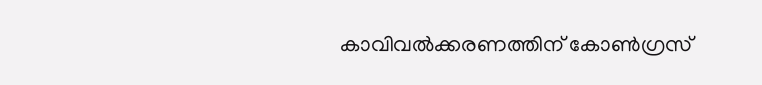കാവിവൽക്കരണത്തിന് കോൺഗ്രസ്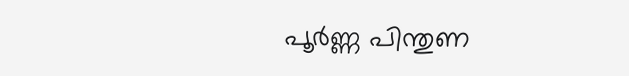പൂർണ്ണ പിന്തുണ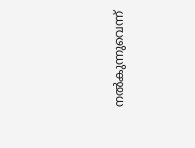നൽകുന്നുവെന്ന്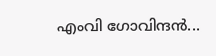എംവി ഗോവിന്ദൻ...